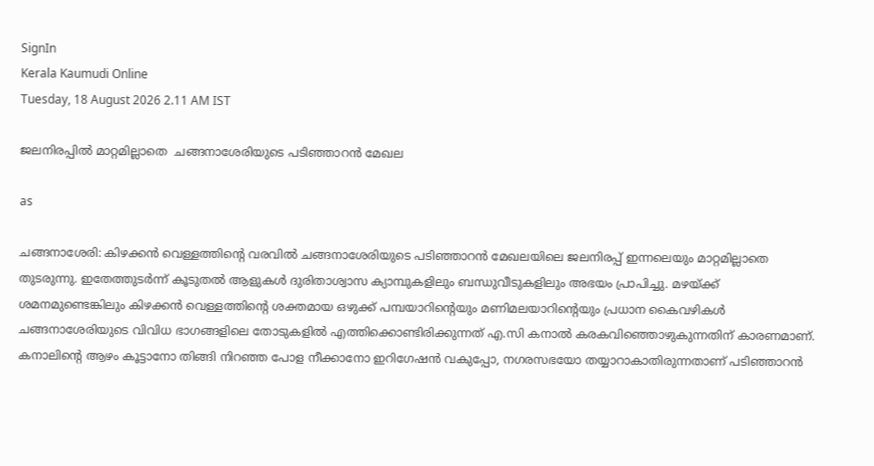SignIn
Kerala Kaumudi Online
Tuesday, 18 August 2026 2.11 AM IST

ജലനിരപ്പിൽ മാറ്റമില്ലാതെ  ചങ്ങനാശേരിയുടെ പടിഞ്ഞാറൻ മേഖല

as

ചങ്ങനാശേരി: കിഴക്കൻ വെള്ളത്തിന്റെ വരവിൽ ചങ്ങനാശേരിയുടെ പടിഞ്ഞാറൻ മേഖലയിലെ ജലനിരപ്പ് ഇന്നലെയും മാറ്റമില്ലാതെ തുടരുന്നു. ഇതേത്തുടർന്ന് കൂടുതൽ ആളുകൾ ദുരിതാശ്വാസ ക്യാമ്പുകളിലും ബന്ധുവീടുകളിലും അഭയം പ്രാപിച്ചു. മഴയ്ക്ക് ശമനമുണ്ടെങ്കിലും കിഴക്കൻ വെള്ളത്തിന്റെ ശക്തമായ ഒഴുക്ക് പമ്പയാറിന്റെയും മണിമലയാറിന്റെയും പ്രധാന കൈവഴികൾ ചങ്ങനാശേരിയുടെ വിവിധ ഭാഗങ്ങളിലെ തോടുകളിൽ എത്തിക്കൊണ്ടിരിക്കുന്നത് എ.സി കനാൽ കരകവിഞ്ഞൊഴുകുന്നതിന് കാരണമാണ്. കനാലിന്റെ ആഴം കൂട്ടാനോ തിങ്ങി നിറഞ്ഞ പോള നീക്കാനോ ഇറിഗേഷൻ വകുപ്പോ, നഗരസഭയോ തയ്യാറാകാതിരുന്നതാണ് പടിഞ്ഞാറൻ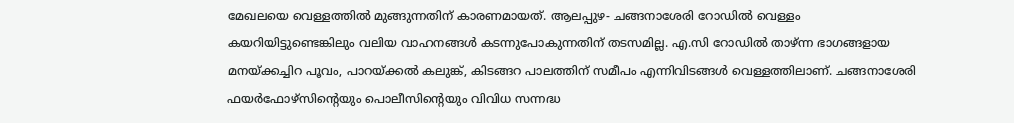മേഖലയെ വെള്ളത്തിൽ മുങ്ങുന്നതിന് കാരണമായത്. ആലപ്പുഴ- ചങ്ങനാശേരി റോഡിൽ വെള്ളം കയറിയിട്ടുണ്ടെങ്കിലും വലിയ വാഹനങ്ങൾ കടന്നുപോകുന്നതിന് തടസമില്ല. എ.സി റോഡിൽ താഴ്ന്ന ഭാഗങ്ങളായ മനയ്ക്കച്ചിറ പൂവം, പാറയ്ക്കൽ കലുങ്ക്, കിടങ്ങറ പാലത്തിന് സമീപം എന്നിവിടങ്ങൾ വെള്ളത്തിലാണ്. ചങ്ങനാശേരി ഫയർഫോഴ്‌സിന്റെയും പൊലീസിന്റെയും വിവിധ സന്നദ്ധ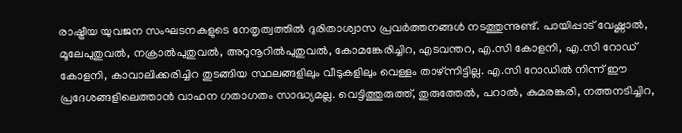രാഷ്ട്രീയ യുവജന സംഘടനകളുടെ നേതൃത്വത്തിൽ ദുരിതാശ്വാസ പ്രവർത്തനങ്ങൾ നടത്തുന്നുണ്ട്. പായിപ്പാട് വേഷ്ണാൽ, മൂലേപുതുവൽ, നക്രാൽപുതുവൽ, അറുനൂറിൽപുതുവൽ, കോമങ്കേരിച്ചിറ, എടവന്തറ, എ.സി കോളനി, എ.സി റോഡ് കോളനി, കാവാലിക്കരിച്ചിറ തുടങ്ങിയ സ്ഥലങ്ങളിലും വീടുകളിലും വെള്ളം താഴ്ന്നിട്ടില്ല. എ.സി റോഡിൽ നിന്ന് ഈ പ്രദേശങ്ങളിലെത്താൻ വാഹന ഗതാഗതം സാദ്ധ്യമല്ല. വെട്ടിത്തുരുത്ത്, തുരുത്തേൽ, പറാൽ, കുമരങ്കരി, നത്തനടിച്ചിറ,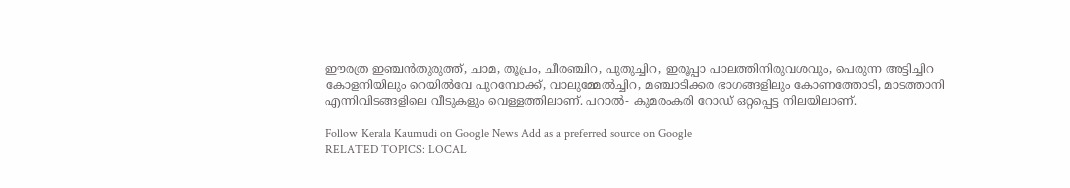ഈരത്ര ഇഞ്ചൻതുരുത്ത്, ചാമ, തൂപ്രം, ചീരഞ്ചിറ, പുതുച്ചിറ, ഇരൂപ്പാ പാലത്തിനിരുവശവും, പെരുന്ന അട്ടിച്ചിറ കോളനിയിലും റെയിൽവേ പുറമ്പോക്ക്, വാലുമ്മേൽച്ചിറ, മഞ്ചാടിക്കര ഭാഗങ്ങളിലും കോണത്തോടി, മാടത്താനി എന്നിവിടങ്ങളിലെ വീടുകളും വെള്ളത്തിലാണ്. പറാൽ- കുമരംകരി റോഡ് ഒറ്റപ്പെട്ട നിലയിലാണ്.

Follow Kerala Kaumudi on Google News Add as a preferred source on Google
RELATED TOPICS: LOCAL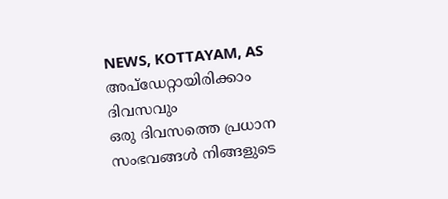NEWS, KOTTAYAM, AS
അപ്ഡേറ്റായിരിക്കാം ദിവസവും
ഒരു ദിവസത്തെ പ്രധാന സംഭവങ്ങൾ നിങ്ങളുടെ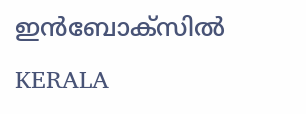ഇൻബോക്സിൽ
KERALA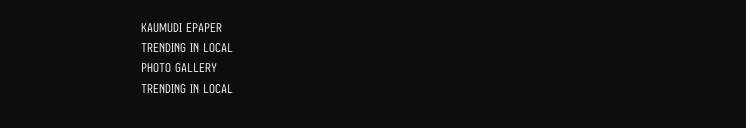KAUMUDI EPAPER
TRENDING IN LOCAL
PHOTO GALLERY
TRENDING IN LOCAL